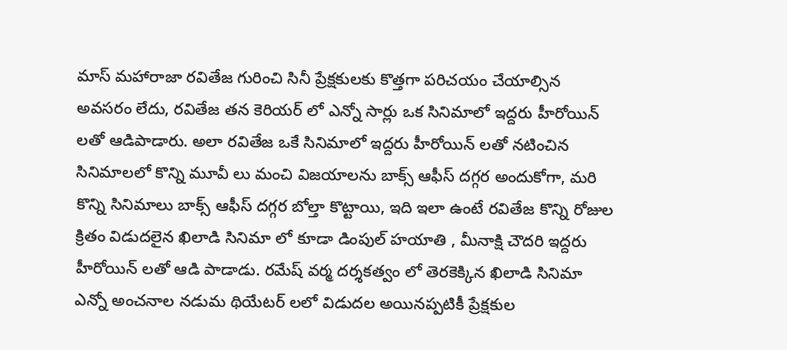మాస్ మహారాజా రవితేజ గురించి సినీ ప్రేక్షకులకు కొత్తగా పరిచయం చేయాల్సిన అవసరం లేదు, రవితేజ తన కెరియర్ లో ఎన్నో సార్లు ఒక సినిమాలో ఇద్దరు హీరోయిన్ లతో ఆడిపాడారు. అలా రవితేజ ఒకే సినిమాలో ఇద్దరు హీరోయిన్ లతో నటించిన సినిమాలలో కొన్ని మూవీ లు మంచి విజయాలను బాక్స్ ఆఫీస్ దగ్గర అందుకోగా, మరి కొన్ని సినిమాలు బాక్స్ ఆఫీస్ దగ్గర బోల్తా కొట్టాయి, ఇది ఇలా ఉంటే రవితేజ కొన్ని రోజుల క్రితం విడుదలైన ఖిలాడి సినిమా లో కూడా డింపుల్ హయాతి , మీనాక్షి చౌదరి ఇద్దరు హీరోయిన్ లతో ఆడి పాడాడు. రమేష్ వర్మ దర్శకత్వం లో తెరకెక్కిన ఖిలాడి సినిమా ఎన్నో అంచనాల నడుమ థియేటర్ లలో విడుదల అయినప్పటికీ ప్రేక్షకుల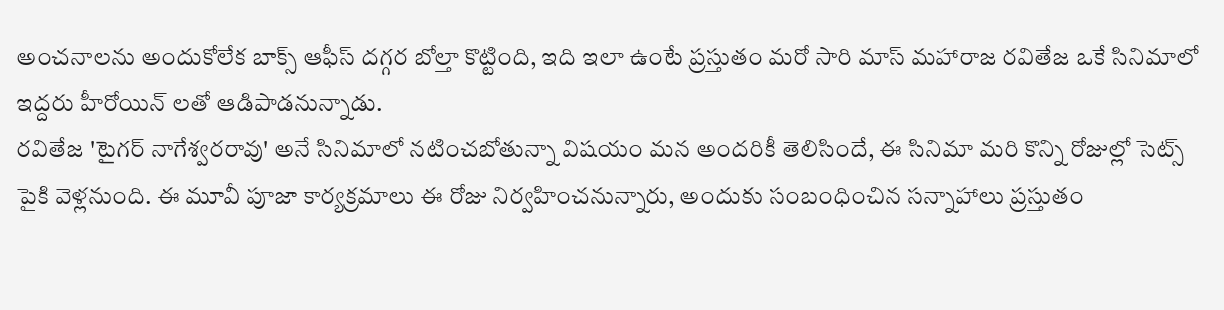అంచనాలను అందుకోలేక బాక్స్ ఆఫీస్ దగ్గర బోల్తా కొట్టింది, ఇది ఇలా ఉంటే ప్రస్తుతం మరో సారి మాస్ మహారాజ రవితేజ ఒకే సినిమాలో ఇద్దరు హీరోయిన్ లతో ఆడిపాడనున్నాడు.
రవితేజ 'టైగర్ నాగేశ్వరరావు' అనే సినిమాలో నటించబోతున్నా విషయం మన అందరికీ తెలిసిందే, ఈ సినిమా మరి కొన్ని రోజుల్లో సెట్స్ పైకి వెళ్లనుంది. ఈ మూవీ పూజా కార్యక్రమాలు ఈ రోజు నిర్వహించనున్నారు, అందుకు సంబంధించిన సన్నాహాలు ప్రస్తుతం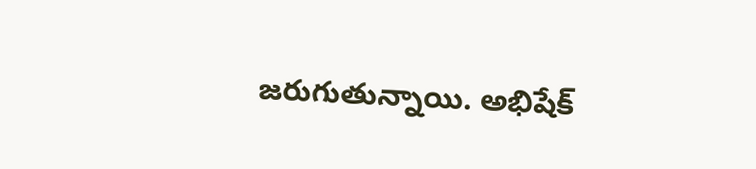జరుగుతున్నాయి. అభిషేక్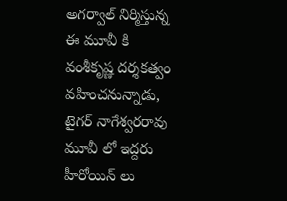అగర్వాల్ నిర్మిస్తున్న ఈ మూవీ కి వంశీకృష్ణ దర్శకత్వం వహించనున్నాడు, టైగర్ నాగేశ్వరరావు మూవీ లో ఇద్దరు హీరోయిన్ లు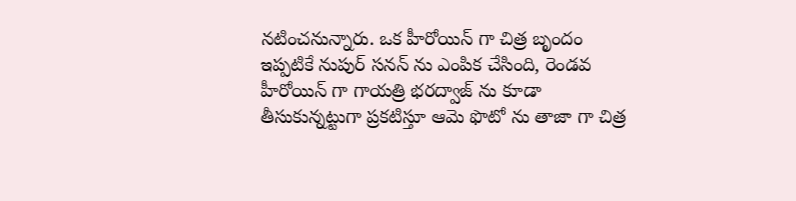నటించనున్నారు. ఒక హీరోయిన్ గా చిత్ర బృందం ఇప్పటికే నుపుర్ సనన్ ను ఎంపిక చేసింది, రెండవ హీరోయిన్ గా గాయత్రి భరద్వాజ్ ను కూడా తీసుకున్నట్టుగా ప్రకటిస్తూ ఆమె ఫొటో ను తాజా గా చిత్ర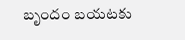బృందం బయటకు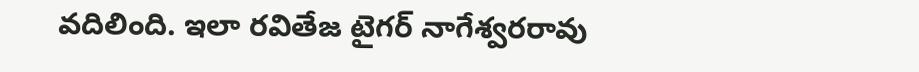వదిలింది. ఇలా రవితేజ టైగర్ నాగేశ్వరరావు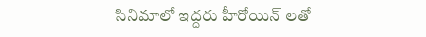సినిమాలో ఇద్దరు హీరోయిన్ లతో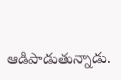ఆడిపాడుతున్నాడు.